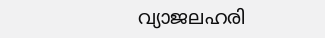വ്യാജലഹരി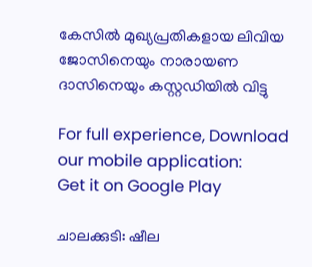കേസിൽ മുഖ്യപ്രതികളായ ലിവിയ ജോസിനെയും നാരായണ ദാസിനെയും കസ്റ്റഡിയിൽ വിട്ടു

For full experience, Download our mobile application:
Get it on Google Play

ചാലക്കുടി: ഷീല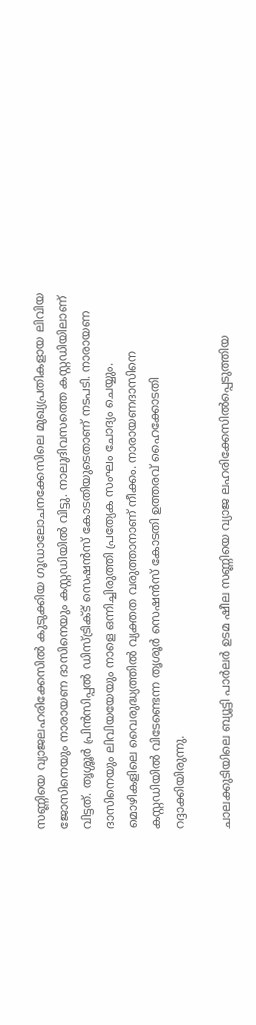സണ്ണിയെ വ്യാജലഹരിക്കേസില്‍ കുടുക്കിയ ഗൂഡാലോചനക്കേസിലെ മുഖ്യപ്രതികളായ ലിവിയ ജോസിനെയും നാരായണ ദാസിനെയും കസ്റ്റഡിയിൽ വിട്ടു. നാലുദിവസത്തെ കസ്റ്റഡിയിലാണ് വിട്ടത്. തൃശ്ശൂർ പ്രിൻസിപ്പൽ ഡിസ്ട്രിക്ട് സെഷൻസ് കോടതിയുടെതാണ് നടപടി. നാരായണ ദാസിനെയും ലിവിയയേയും നാളെ ഒന്നിച്ചിരുത്തി പ്രത്യേക സംഘം ചോദ്യം ചെയ്യും. മൊഴികളിലെ വൈരുദ്ധ്യത്തിൽ വ്യക്തത വരുത്താനാണ് നീക്കം. നാരായണദാസിനെ കസ്റ്റഡിയില്‍ വിടേണ്ടെന്ന തൃശൂര്‍ സെഷന്‍സ് കോടതി ഉത്തരവ് ഹൈക്കോടതി റദ്ദാക്കിയിരുന്നു.

ചാലക്കുടിയിലെ ബ്യൂട്ടി പാര്‍ലര്‍ ഉടമ ഷീല സണ്ണിയെ വ്യാജ ലഹരിക്കേസില്‍പ്പെടുത്തിയ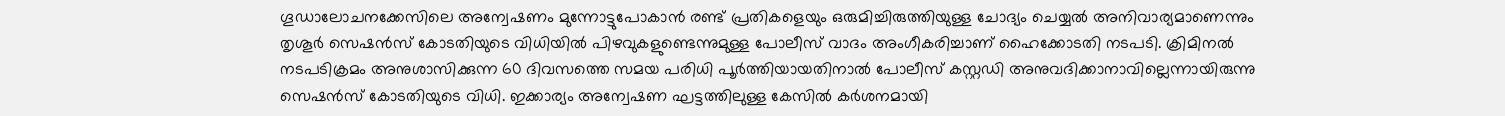ഗൂഡാലോചനക്കേസിലെ അന്വേഷണം മുന്നോട്ടുപോകാന്‍ രണ്ട് പ്രതികളെയും ഒരുമിച്ചിരുത്തിയുള്ള ചോദ്യം ചെയ്യല്‍ അനിവാര്യമാണെന്നും തൃശൂര്‍ സെഷന്‍സ് കോടതിയുടെ വിധിയില്‍ പിഴവുകളുണ്ടെന്നുമുള്ള പോലീസ് വാദം അംഗീകരിച്ചാണ് ഹൈക്കോടതി നടപടി. ക്രിമിനല്‍ നടപടിക്രമം അനുശാസിക്കുന്ന 60 ദിവസത്തെ സമയ പരിധി പൂര്‍ത്തിയായതിനാല്‍ പോലീസ് കസ്റ്റഡി അനുവദിക്കാനാവില്ലെന്നായിരുന്നു സെഷന്‍സ് കോടതിയുടെ വിധി. ഇക്കാര്യം അന്വേഷണ ഘട്ടത്തിലുള്ള കേസില്‍ കര്‍ശനമായി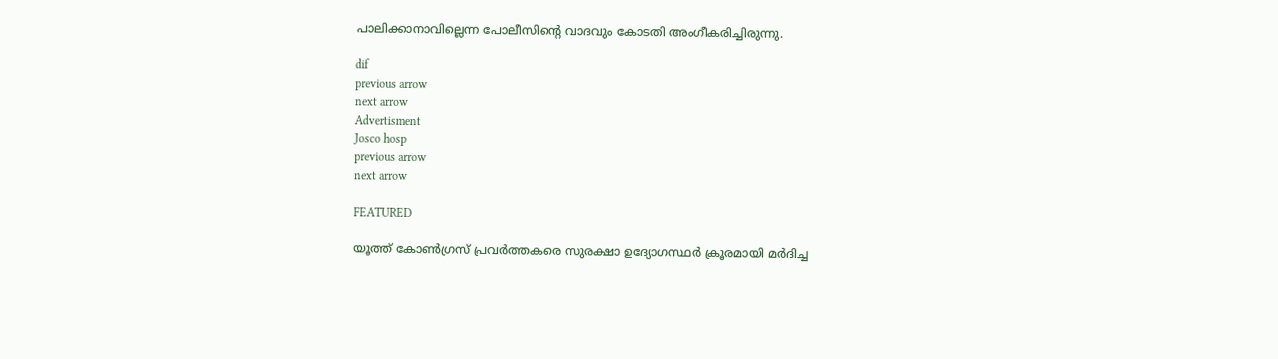പാലിക്കാനാവില്ലെന്ന പോലീസിന്‍റെ വാദവും കോടതി അംഗീകരിച്ചിരുന്നു.

dif
previous arrow
next arrow
Advertisment
Josco hosp
previous arrow
next arrow

FEATURED

യൂത്ത് കോണ്‍ഗ്രസ് പ്രവര്‍ത്തകരെ സുരക്ഷാ ഉദ്യോഗസ്ഥര്‍ ക്രൂരമായി മര്‍ദിച്ച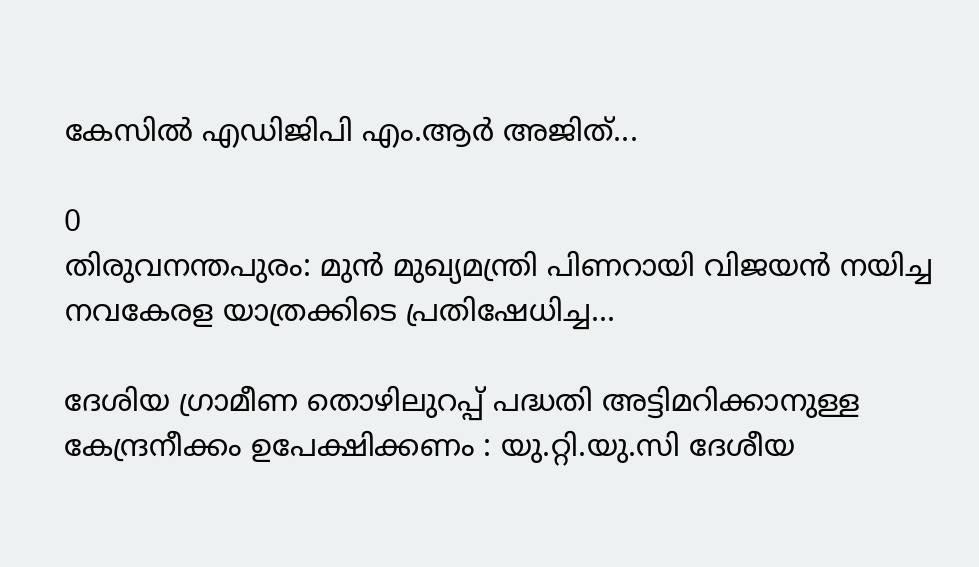കേസില്‍ എഡിജിപി എം.ആര്‍ അജിത്...

0
തിരുവനന്തപുരം: മുന്‍ മുഖ്യമന്ത്രി പിണറായി വിജയന്‍ നയിച്ച നവകേരള യാത്രക്കിടെ പ്രതിഷേധിച്ച...

ദേശിയ ഗ്രാമീണ തൊഴിലുറപ്പ് പദ്ധതി അട്ടിമറിക്കാനുള്ള കേന്ദ്രനീക്കം ഉപേക്ഷിക്കണം : യു.റ്റി.യു.സി ദേശീയ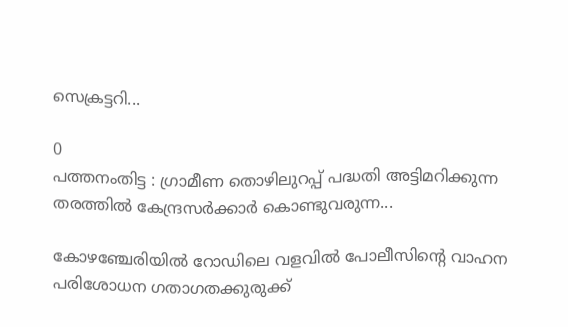സെക്രട്ടറി...

0
പത്തനംതിട്ട : ഗ്രാമീണ തൊഴിലുറപ്പ് പദ്ധതി അട്ടിമറിക്കുന്ന തരത്തിൽ കേന്ദ്രസർക്കാർ കൊണ്ടുവരുന്ന...

കോഴഞ്ചേരിയില്‍ റോഡിലെ വളവില്‍ പോലീസിന്‍റെ വാഹന പരിശോധന ഗതാഗതക്കുരുക്ക്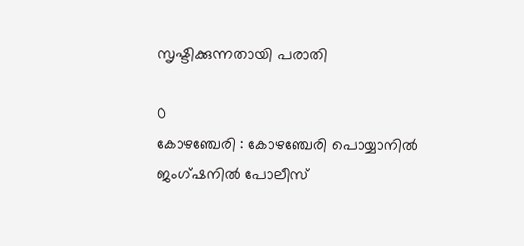സൃഷ്ടിക്കുന്നതായി പരാതി

0
കോഴഞ്ചേരി : കോഴഞ്ചേരി പൊയ്യാനില്‍ ജംഗ്ഷനില്‍ പോലീസ്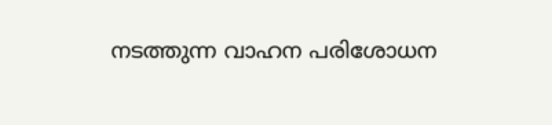നടത്തുന്ന വാഹന പരിശോധന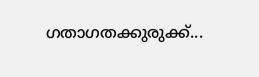ഗതാഗതക്കുരുക്ക്...